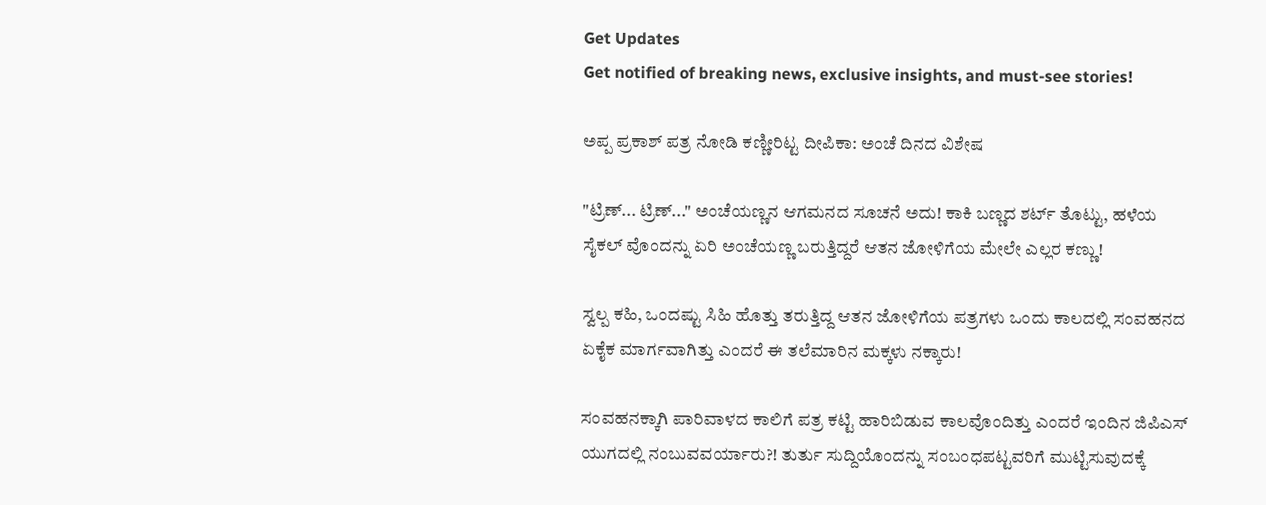Get Updates
Get notified of breaking news, exclusive insights, and must-see stories!

ಅಪ್ಪ ಪ್ರಕಾಶ್ ಪತ್ರ ನೋಡಿ ಕಣ್ಣೀರಿಟ್ಟ ದೀಪಿಕಾ: ಅಂಚೆ ದಿನದ ವಿಶೇಷ

"ಟ್ರಿಣ್... ಟ್ರಿಣ್..." ಅಂಚೆಯಣ್ಣನ ಆಗಮನದ ಸೂಚನೆ ಅದು! ಕಾಕಿ ಬಣ್ಣದ ಶರ್ಟ್ ತೊಟ್ಟು, ಹಳೆಯ ಸೈಕಲ್ ವೊಂದನ್ನು ಏರಿ ಅಂಚೆಯಣ್ಣ ಬರುತ್ತಿದ್ದರೆ ಆತನ ಜೋಳಿಗೆಯ ಮೇಲೇ ಎಲ್ಲರ ಕಣ್ಣು!

ಸ್ವಲ್ಪ ಕಹಿ, ಒಂದಷ್ಟು ಸಿಹಿ ಹೊತ್ತು ತರುತ್ತಿದ್ದ ಆತನ ಜೋಳಿಗೆಯ ಪತ್ರಗಳು ಒಂದು ಕಾಲದಲ್ಲಿ ಸಂವಹನದ ಏಕೈಕ ಮಾರ್ಗವಾಗಿತ್ತು ಎಂದರೆ ಈ ತಲೆಮಾರಿನ ಮಕ್ಕಳು ನಕ್ಕಾರು!

ಸಂವಹನಕ್ಕಾಗಿ ಪಾರಿವಾಳದ ಕಾಲಿಗೆ ಪತ್ರ ಕಟ್ಟಿ ಹಾರಿಬಿಡುವ ಕಾಲವೊಂದಿತ್ತು ಎಂದರೆ ಇಂದಿನ ಜಿಪಿಎಸ್ ಯುಗದಲ್ಲಿ ನಂಬುವವರ್ಯಾರು?! ತುರ್ತು ಸುದ್ದಿಯೊಂದನ್ನು ಸಂಬಂಧಪಟ್ಟವರಿಗೆ ಮುಟ್ಟಿಸುವುದಕ್ಕೆ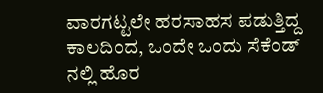ವಾರಗಟ್ಟಲೇ ಹರಸಾಹಸ ಪಡುತ್ತಿದ್ದ ಕಾಲದಿಂದ, ಒಂದೇ ಒಂದು ಸೆಕೆಂಡ್ ನಲ್ಲಿ ಹೊರ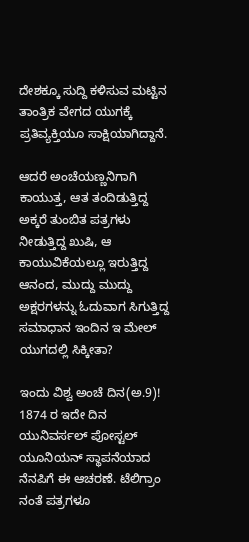ದೇಶಕ್ಕೂ ಸುದ್ದಿ ಕಳಿಸುವ ಮಟ್ಟಿನ ತಾಂತ್ರಿಕ ವೇಗದ ಯುಗಕ್ಕೆ ಪ್ರತಿವ್ಯಕ್ತಿಯೂ ಸಾಕ್ಷಿಯಾಗಿದ್ದಾನೆ.

ಆದರೆ ಅಂಚೆಯಣ್ಣನಿಗಾಗಿ ಕಾಯುತ್ತ, ಆತ ತಂದಿಡುತ್ತಿದ್ದ ಅಕ್ಕರೆ ತುಂಬಿತ ಪತ್ರಗಳು ನೀಡುತ್ತಿದ್ದ ಖುಷಿ, ಆ ಕಾಯುವಿಕೆಯಲ್ಲೂ ಇರುತ್ತಿದ್ದ ಆನಂದ, ಮುದ್ದು ಮುದ್ದು ಅಕ್ಷರಗಳನ್ನು ಓದುವಾಗ ಸಿಗುತ್ತಿದ್ದ ಸಮಾಧಾನ ಇಂದಿನ ಇ ಮೇಲ್ ಯುಗದಲ್ಲಿ ಸಿಕ್ಕೀತಾ?

ಇಂದು ವಿಶ್ವ ಅಂಚೆ ದಿನ(ಅ.9)! 1874 ರ ಇದೇ ದಿನ ಯುನಿವರ್ಸಲ್ ಪೋಸ್ಟಲ್ ಯೂನಿಯನ್ ಸ್ಥಾಪನೆಯಾದ ನೆನಪಿಗೆ ಈ ಆಚರಣೆ. ಟೆಲಿಗ್ರಾಂ ನಂತೆ ಪತ್ರಗಳೂ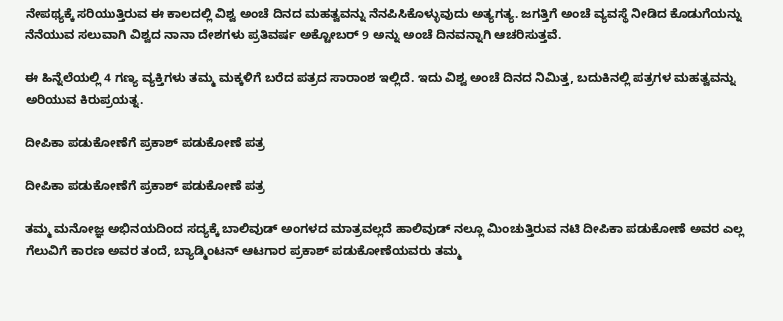ನೇಪಥ್ಯಕ್ಕೆ ಸರಿಯುತ್ತಿರುವ ಈ ಕಾಲದಲ್ಲಿ ವಿಶ್ವ ಅಂಚೆ ದಿನದ ಮಹತ್ವವನ್ನು ನೆನಪಿಸಿಕೊಳ್ಳುವುದು ಅತ್ಯಗತ್ಯ. ಜಗತ್ತಿಗೆ ಅಂಚೆ ವ್ಯವಸ್ಥೆ ನೀಡಿದ ಕೊಡುಗೆಯನ್ನು ನೆನೆಯುವ ಸಲುವಾಗಿ ವಿಶ್ವದ ನಾನಾ ದೇಶಗಳು ಪ್ರತಿವರ್ಷ ಅಕ್ಟೋಬರ್ 9 ಅನ್ನು ಅಂಚೆ ದಿನವನ್ನಾಗಿ ಆಚರಿಸುತ್ತವೆ.

ಈ ಹಿನ್ನೆಲೆಯಲ್ಲಿ 4 ಗಣ್ಯ ವ್ಯಕ್ತಿಗಳು ತಮ್ಮ ಮಕ್ಕಳಿಗೆ ಬರೆದ ಪತ್ರದ ಸಾರಾಂಶ ಇಲ್ಲಿದೆ. ಇದು ವಿಶ್ವ ಅಂಚೆ ದಿನದ ನಿಮಿತ್ತ, ಬದುಕಿನಲ್ಲಿ ಪತ್ರಗಳ ಮಹತ್ವವನ್ನು ಅರಿಯುವ ಕಿರುಪ್ರಯತ್ನ.

ದೀಪಿಕಾ ಪಡುಕೋಣೆಗೆ ಪ್ರಕಾಶ್ ಪಡುಕೋಣೆ ಪತ್ರ

ದೀಪಿಕಾ ಪಡುಕೋಣೆಗೆ ಪ್ರಕಾಶ್ ಪಡುಕೋಣೆ ಪತ್ರ

ತಮ್ಮ ಮನೋಜ್ಞ ಅಭಿನಯದಿಂದ ಸದ್ಯಕ್ಕೆ ಬಾಲಿವುಡ್ ಅಂಗಳದ ಮಾತ್ರವಲ್ಲದೆ ಹಾಲಿವುಡ್ ನಲ್ಲೂ ಮಿಂಚುತ್ತಿರುವ ನಟಿ ದೀಪಿಕಾ ಪಡುಕೋಣೆ ಅವರ ಎಲ್ಲ ಗೆಲುವಿಗೆ ಕಾರಣ ಅವರ ತಂದೆ, ಬ್ಯಾಡ್ಮಿಂಟನ್ ಆಟಗಾರ ಪ್ರಕಾಶ್ ಪಡುಕೋಣೆಯವರು ತಮ್ಮ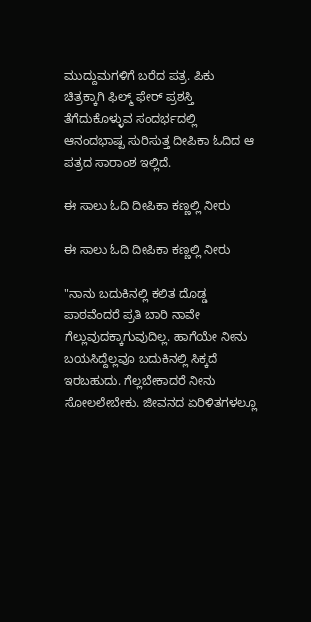ಮುದ್ದುಮಗಳಿಗೆ ಬರೆದ ಪತ್ರ. ಪಿಕು ಚಿತ್ರಕ್ಕಾಗಿ ಫಿಲ್ಮ್ ಫೇರ್ ಪ್ರಶಸ್ತಿ ತೆಗೆದುಕೊಳ್ಳುವ ಸಂದರ್ಭದಲ್ಲಿ ಆನಂದಭಾಷ್ಪ ಸುರಿಸುತ್ತ ದೀಪಿಕಾ ಓದಿದ ಆ ಪತ್ರದ ಸಾರಾಂಶ ಇಲ್ಲಿದೆ.

ಈ ಸಾಲು ಓದಿ ದೀಪಿಕಾ ಕಣ್ಣಲ್ಲಿ ನೀರು

ಈ ಸಾಲು ಓದಿ ದೀಪಿಕಾ ಕಣ್ಣಲ್ಲಿ ನೀರು

"ನಾನು ಬದುಕಿನಲ್ಲಿ ಕಲಿತ ದೊಡ್ಡ ಪಾಠವೆಂದರೆ ಪ್ರತಿ ಬಾರಿ ನಾವೇ ಗೆಲ್ಲುವುದಕ್ಕಾಗುವುದಿಲ್ಲ. ಹಾಗೆಯೇ ನೀನು ಬಯಸಿದ್ದೆಲ್ಲವೂ ಬದುಕಿನಲ್ಲಿ ಸಿಕ್ಕದೆ ಇರಬಹುದು. ಗೆಲ್ಲಬೇಕಾದರೆ ನೀನು ಸೋಲಲೇಬೇಕು. ಜೀವನದ ಏರಿಳಿತಗಳಲ್ಲೂ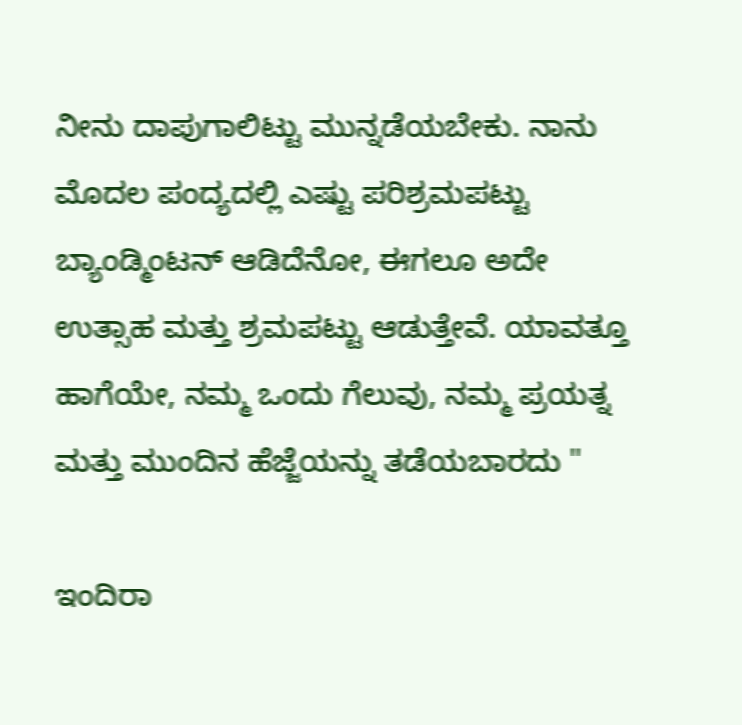ನೀನು ದಾಪುಗಾಲಿಟ್ಟು ಮುನ್ನಡೆಯಬೇಕು. ನಾನು ಮೊದಲ ಪಂದ್ಯದಲ್ಲಿ ಎಷ್ಟು ಪರಿಶ್ರಮಪಟ್ಟು ಬ್ಯಾಂಡ್ಮಿಂಟನ್ ಆಡಿದೆನೋ, ಈಗಲೂ ಅದೇ ಉತ್ಸಾಹ ಮತ್ತು ಶ್ರಮಪಟ್ಟು ಆಡುತ್ತೇವೆ. ಯಾವತ್ತೂ ಹಾಗೆಯೇ, ನಮ್ಮ ಒಂದು ಗೆಲುವು, ನಮ್ಮ ಪ್ರಯತ್ನ ಮತ್ತು ಮುಂದಿನ ಹೆಜ್ಜೆಯನ್ನು ತಡೆಯಬಾರದು "

ಇಂದಿರಾ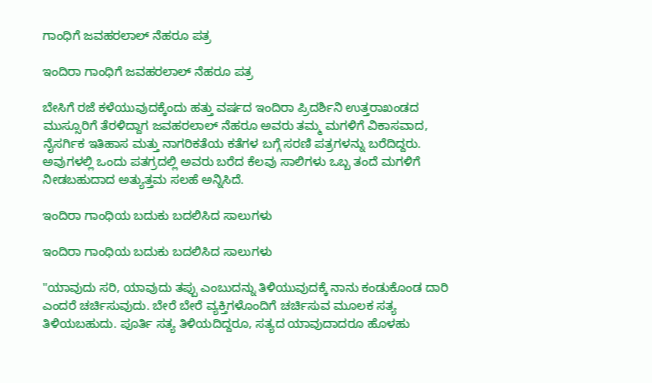ಗಾಂಧಿಗೆ ಜವಹರಲಾಲ್ ನೆಹರೂ ಪತ್ರ

ಇಂದಿರಾ ಗಾಂಧಿಗೆ ಜವಹರಲಾಲ್ ನೆಹರೂ ಪತ್ರ

ಬೇಸಿಗೆ ರಜೆ ಕಳೆಯುವುದಕ್ಕೆಂದು ಹತ್ತು ವರ್ಷದ ಇಂದಿರಾ ಪ್ರಿದರ್ಶಿನಿ ಉತ್ತರಾಖಂಡದ ಮುಸ್ಸೂರಿಗೆ ತೆರಳಿದ್ದಾಗ ಜವಹರಲಾಲ್ ನೆಹರೂ ಅವರು ತಮ್ಮ ಮಗಳಿಗೆ ವಿಕಾಸವಾದ, ನೈಸರ್ಗಿಕ ಇತಿಹಾಸ ಮತ್ತು ನಾಗರಿಕತೆಯ ಕತೆಗಳ ಬಗ್ಗೆ ಸರಣಿ ಪತ್ರಗಳನ್ನು ಬರೆದಿದ್ದರು. ಅವುಗಳಲ್ಲಿ ಒಂದು ಪತಗ್ರದಲ್ಲಿ ಅವರು ಬರೆದ ಕೆಲವು ಸಾಲಿಗಳು ಒಬ್ಬ ತಂದೆ ಮಗಳಿಗೆ ನೀಡಬಹುದಾದ ಅತ್ಯುತ್ತಮ ಸಲಹೆ ಅನ್ನಿಸಿದೆ.

ಇಂದಿರಾ ಗಾಂಧಿಯ ಬದುಕು ಬದಲಿಸಿದ ಸಾಲುಗಳು

ಇಂದಿರಾ ಗಾಂಧಿಯ ಬದುಕು ಬದಲಿಸಿದ ಸಾಲುಗಳು

"ಯಾವುದು ಸರಿ, ಯಾವುದು ತಪ್ಪು ಎಂಬುದನ್ನು ತಿಳಿಯುವುದಕ್ಕೆ ನಾನು ಕಂಡುಕೊಂಡ ದಾರಿ ಎಂದರೆ ಚರ್ಚಿಸುವುದು. ಬೇರೆ ಬೇರೆ ವ್ಯಕ್ತಿಗಳೊಂದಿಗೆ ಚರ್ಚಿಸುವ ಮೂಲಕ ಸತ್ಯ ತಿಳಿಯಬಹುದು. ಪೂರ್ತಿ ಸತ್ಯ ತಿಳಿಯದಿದ್ದರೂ, ಸತ್ಯದ ಯಾವುದಾದರೂ ಹೊಳಹು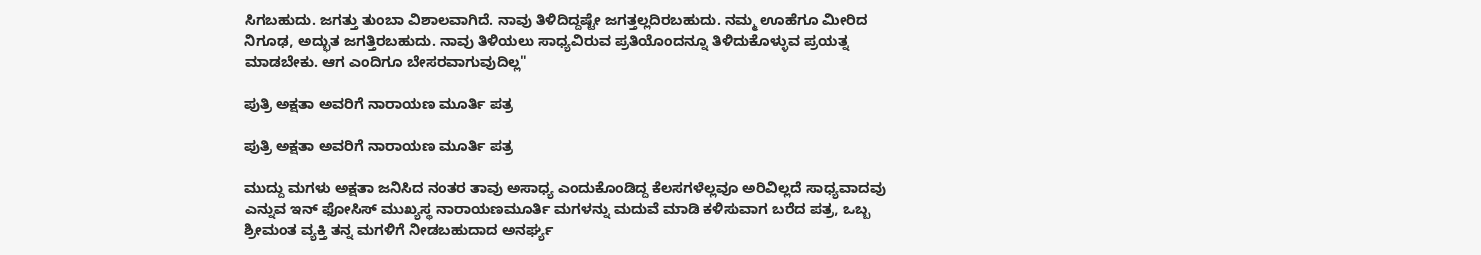ಸಿಗಬಹುದು. ಜಗತ್ತು ತುಂಬಾ ವಿಶಾಲವಾಗಿದೆ. ನಾವು ತಿಳಿದಿದ್ದಷ್ಟೇ ಜಗತ್ತಲ್ಲದಿರಬಹುದು. ನಮ್ಮ ಊಹೆಗೂ ಮೀರಿದ ನಿಗೂಢ, ಅದ್ಭುತ ಜಗತ್ತಿರಬಹುದು. ನಾವು ತಿಳಿಯಲು ಸಾಧ್ಯವಿರುವ ಪ್ರತಿಯೊಂದನ್ನೂ ತಿಳಿದುಕೊಳ್ಳುವ ಪ್ರಯತ್ನ ಮಾಡಬೇಕು. ಆಗ ಎಂದಿಗೂ ಬೇಸರವಾಗುವುದಿಲ್ಲ"

ಪುತ್ರಿ ಅಕ್ಷತಾ ಅವರಿಗೆ ನಾರಾಯಣ ಮೂರ್ತಿ ಪತ್ರ

ಪುತ್ರಿ ಅಕ್ಷತಾ ಅವರಿಗೆ ನಾರಾಯಣ ಮೂರ್ತಿ ಪತ್ರ

ಮುದ್ದು ಮಗಳು ಅಕ್ಷತಾ ಜನಿಸಿದ ನಂತರ ತಾವು ಅಸಾಧ್ಯ ಎಂದುಕೊಂಡಿದ್ದ ಕೆಲಸಗಳೆಲ್ಲವೂ ಅರಿವಿಲ್ಲದೆ ಸಾಧ್ಯವಾದವು ಎನ್ನುವ ಇನ್ ಫೋಸಿಸ್ ಮುಖ್ಯಸ್ಥ ನಾರಾಯಣಮೂರ್ತಿ ಮಗಳನ್ನು ಮದುವೆ ಮಾಡಿ ಕಳಿಸುವಾಗ ಬರೆದ ಪತ್ರ, ಒಬ್ಬ ಶ್ರೀಮಂತ ವ್ಯಕ್ತಿ ತನ್ನ ಮಗಳಿಗೆ ನೀಡಬಹುದಾದ ಅನರ್ಘ್ಯ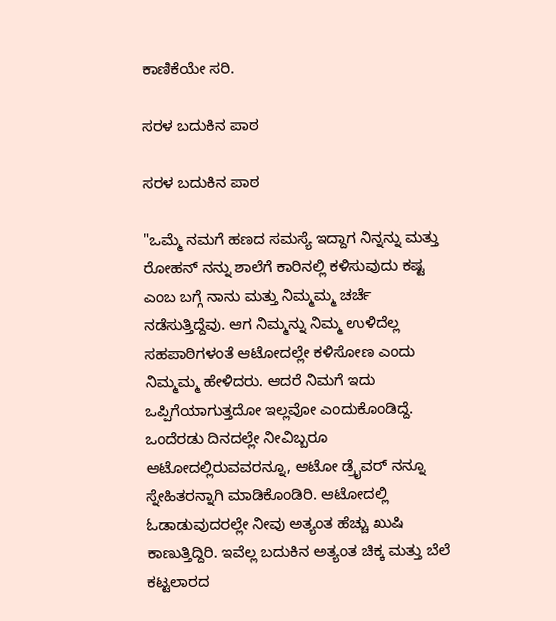ಕಾಣಿಕೆಯೇ ಸರಿ.

ಸರಳ ಬದುಕಿನ ಪಾಠ

ಸರಳ ಬದುಕಿನ ಪಾಠ

"ಒಮ್ಮೆ ನಮಗೆ ಹಣದ ಸಮಸ್ಯೆ ಇದ್ದಾಗ ನಿನ್ನನ್ನು ಮತ್ತು ರೋಹನ್ ನನ್ನು ಶಾಲೆಗೆ ಕಾರಿನಲ್ಲಿ ಕಳಿಸುವುದು ಕಷ್ಟ ಎಂಬ ಬಗ್ಗೆ ನಾನು ಮತ್ತು ನಿಮ್ಮಮ್ಮ ಚರ್ಚೆ ನಡೆಸುತ್ತಿದ್ದೆವು. ಆಗ ನಿಮ್ಮನ್ನು ನಿಮ್ಮ ಉಳಿದೆಲ್ಲ ಸಹಪಾಠಿಗಳಂತೆ ಆಟೋದಲ್ಲೇ ಕಳಿಸೋಣ ಎಂದು ನಿಮ್ಮಮ್ಮ ಹೇಳಿದರು. ಆದರೆ ನಿಮಗೆ ಇದು ಒಪ್ಪಿಗೆಯಾಗುತ್ತದೋ ಇಲ್ಲವೋ ಎಂದುಕೊಂಡಿದ್ದೆ. ಒಂದೆರಡು ದಿನದಲ್ಲೇ ನೀವಿಬ್ಬರೂ ಆಟೋದಲ್ಲಿರುವವರನ್ನೂ, ಆಟೋ ಡ್ರೈವರ್ ನನ್ನೂ ಸ್ನೇಹಿತರನ್ನಾಗಿ ಮಾಡಿಕೊಂಡಿರಿ. ಆಟೋದಲ್ಲಿ ಓಡಾಡುವುದರಲ್ಲೇ ನೀವು ಅತ್ಯಂತ ಹೆಚ್ಚು ಖುಷಿ ಕಾಣುತ್ತಿದ್ದಿರಿ. ಇವೆಲ್ಲ ಬದುಕಿನ ಅತ್ಯಂತ ಚಿಕ್ಕ ಮತ್ತು ಬೆಲೆ ಕಟ್ಟಲಾರದ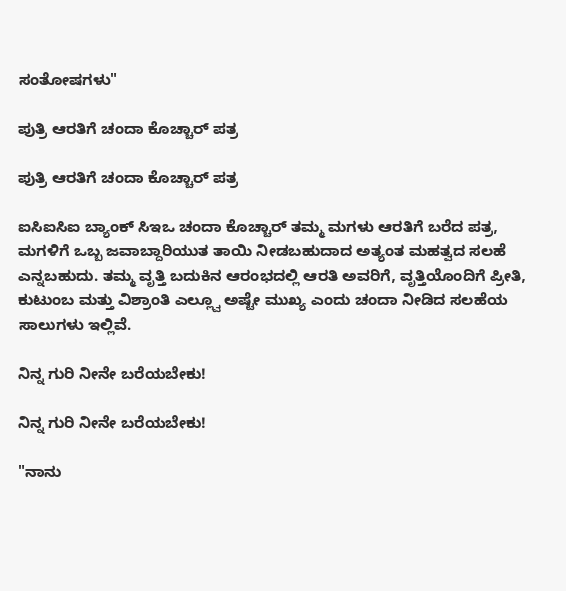ಸಂತೋಷಗಳು"

ಪುತ್ರಿ ಆರತಿಗೆ ಚಂದಾ ಕೊಚ್ಚಾರ್ ಪತ್ರ

ಪುತ್ರಿ ಆರತಿಗೆ ಚಂದಾ ಕೊಚ್ಚಾರ್ ಪತ್ರ

ಐಸಿಐಸಿಐ ಬ್ಯಾಂಕ್ ಸಿಇಒ ಚಂದಾ ಕೊಚ್ಚಾರ್ ತಮ್ಮ ಮಗಳು ಆರತಿಗೆ ಬರೆದ ಪತ್ರ, ಮಗಳಿಗೆ ಒಬ್ಬ ಜವಾಬ್ದಾರಿಯುತ ತಾಯಿ ನೀಡಬಹುದಾದ ಅತ್ಯಂತ ಮಹತ್ವದ ಸಲಹೆ ಎನ್ನಬಹುದು. ತಮ್ಮ ವೃತ್ತಿ ಬದುಕಿನ ಆರಂಭದಲ್ಲಿ ಆರತಿ ಅವರಿಗೆ, ವೃತ್ತಿಯೊಂದಿಗೆ ಪ್ರೀತಿ, ಕುಟುಂಬ ಮತ್ತು ವಿಶ್ರಾಂತಿ ಎಲ್ಲ್ವೂ ಅಷ್ಟೇ ಮುಖ್ಯ ಎಂದು ಚಂದಾ ನೀಡಿದ ಸಲಹೆಯ ಸಾಲುಗಳು ಇಲ್ಲಿವೆ.

ನಿನ್ನ ಗುರಿ ನೀನೇ ಬರೆಯಬೇಕು!

ನಿನ್ನ ಗುರಿ ನೀನೇ ಬರೆಯಬೇಕು!

"ನಾನು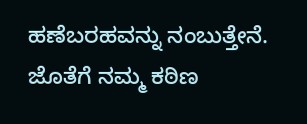ಹಣೆಬರಹವನ್ನು ನಂಬುತ್ತೇನೆ. ಜೊತೆಗೆ ನಮ್ಮ ಕಠಿಣ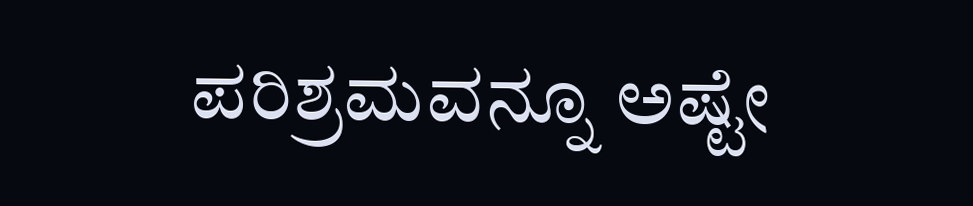ಪರಿಶ್ರಮವನ್ನೂ ಅಷ್ಟೇ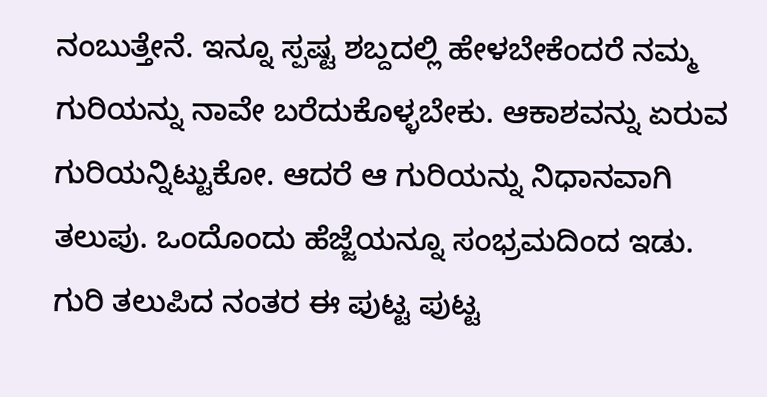ನಂಬುತ್ತೇನೆ. ಇನ್ನೂ ಸ್ಪಷ್ಟ ಶಬ್ದದಲ್ಲಿ ಹೇಳಬೇಕೆಂದರೆ ನಮ್ಮ ಗುರಿಯನ್ನು ನಾವೇ ಬರೆದುಕೊಳ್ಳಬೇಕು. ಆಕಾಶವನ್ನು ಏರುವ ಗುರಿಯನ್ನಿಟ್ಟುಕೋ. ಆದರೆ ಆ ಗುರಿಯನ್ನು ನಿಧಾನವಾಗಿ ತಲುಪು. ಒಂದೊಂದು ಹೆಜ್ಜೆಯನ್ನೂ ಸಂಭ್ರಮದಿಂದ ಇಡು. ಗುರಿ ತಲುಪಿದ ನಂತರ ಈ ಪುಟ್ಟ ಪುಟ್ಟ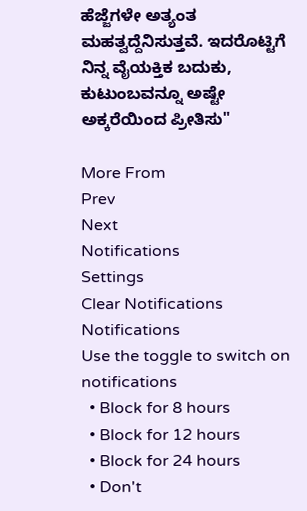ಹೆಜ್ಜೆಗಳೇ ಅತ್ಯಂತ ಮಹತ್ವದ್ದೆನಿಸುತ್ತವೆ. ಇದರೊಟ್ಟಿಗೆ ನಿನ್ನ ವೈಯಕ್ತಿಕ ಬದುಕು, ಕುಟುಂಬವನ್ನೂ ಅಷ್ಟೇ ಅಕ್ಕರೆಯಿಂದ ಪ್ರೀತಿಸು"

More From
Prev
Next
Notifications
Settings
Clear Notifications
Notifications
Use the toggle to switch on notifications
  • Block for 8 hours
  • Block for 12 hours
  • Block for 24 hours
  • Don't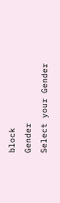block
Gender
Select your Gender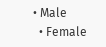• Male
  • Female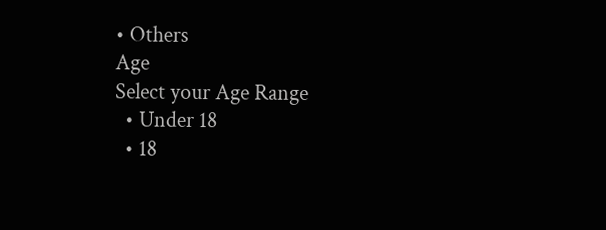• Others
Age
Select your Age Range
  • Under 18
  • 18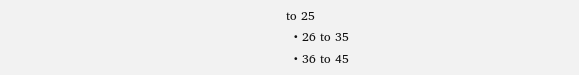to 25
  • 26 to 35
  • 36 to 45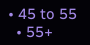• 45 to 55
  • 55+